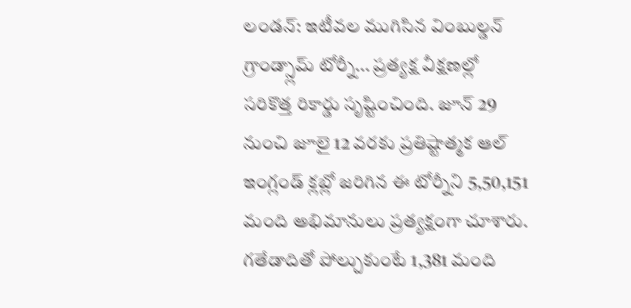లండన్: ఇటీవల ముగిసిన వింబుల్డన్ గ్రాండ్స్లామ్ టోర్నీ... ప్రత్యక్ష వీక్షణల్లో సరికొత్త రికార్డు సృష్టించింది. జూన్ 29 నుంచి జూలై 12 వరకు ప్రతిష్టాత్మక ఆల్ ఇంగ్లండ్ క్లబ్లో జరిగిన ఈ టోర్నీని 5,50,151 మంది అభిమానులు ప్రత్యక్షంగా చూశారు. గతేడాదితో పోల్చుకుంటే 1,381 మంది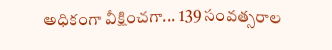అధికంగా వీక్షించగా... 139 సంవత్సరాల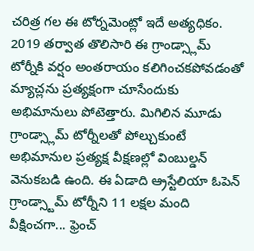చరిత్ర గల ఈ టోర్నమెంట్లో ఇదే అత్యధికం.
2019 తర్వాత తొలిసారి ఈ గ్రాండ్స్లామ్ టోర్నీకి వర్షం అంతరాయం కలిగించకపోవడంతో మ్యాచ్లను ప్రత్యక్షంగా చూసేందుకు అభిమానులు పోటెత్తారు. మిగిలిన మూడు గ్రాండ్స్లామ్ టోర్నీలతో పోల్చుకుంటే అభిమానుల ప్రత్యక్ష వీక్షణల్లో వింబుల్డన్ వెనుకబడి ఉంది. ఈ ఏడాది ఆ్రస్టేలియా ఓపెన్ గ్రాండ్స్టామ్ టోర్నీని 11 లక్షల మంది వీక్షించగా... ఫ్రెంచ్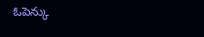ఓపెన్కు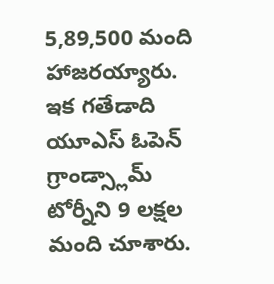5,89,500 మంది హాజరయ్యారు. ఇక గతేడాది యూఎస్ ఓపెన్ గ్రాండ్స్లామ్ టోర్నీని 9 లక్షల మంది చూశారు.